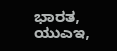ಭಾರತ, ಯುಎಇ,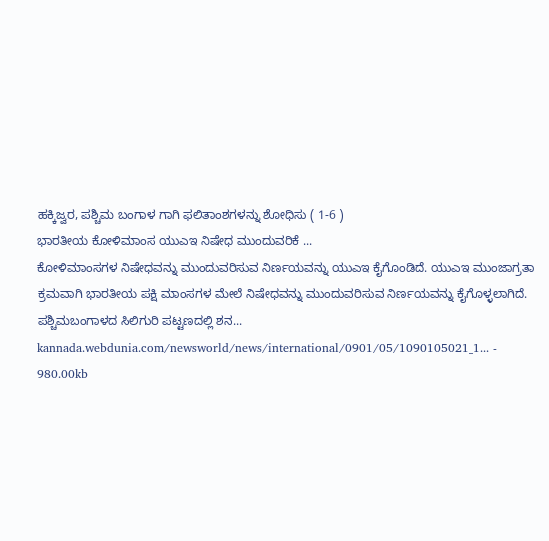ಹಕ್ಕಿಜ್ವರ, ಪಶ್ಚಿಮ ಬಂಗಾಳ ಗಾಗಿ ಫಲಿತಾಂಶಗಳನ್ನು ಶೋಧಿಸು ( 1-6 )
ಭಾರತೀಯ ಕೋಳಿಮಾಂಸ ಯುಎಇ ನಿಷೇಧ ಮುಂದುವರಿಕೆ ...
ಕೋಳಿಮಾಂಸಗಳ ನಿಷೇಧವನ್ನು ಮುಂದುವರಿಸುವ ನಿರ್ಣಯವನ್ನು ಯುಎಇ ಕೈಗೊಂಡಿದೆ. ಯುಎಇ ಮುಂಜಾಗ್ರತಾ ಕ್ರಮವಾಗಿ ಭಾರತೀಯ ಪಕ್ಷಿ ಮಾಂಸಗಳ ಮೇಲೆ ನಿಷೇಧವನ್ನು ಮುಂದುವರಿಸುವ ನಿರ್ಣಯವನ್ನು ಕೈಗೊಳ್ಳಲಾಗಿದೆ. ಪಶ್ಚಿಮಬಂಗಾಳದ ಸಿಲಿಗುರಿ ಪಟ್ಟಣದಲ್ಲಿ ಶನ...
kannada.webdunia.com/newsworld/news/international/0901/05/1090105021_1... - 980.00kb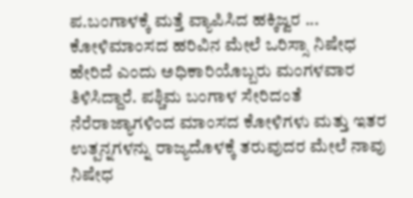ಪ.ಬಂಗಾಳಕ್ಕೆ ಮತ್ತೆ ವ್ಯಾಪಿಸಿದ ಹಕ್ಕಿಜ್ವರ ...
ಕೋಳಿಮಾಂಸದ ಹರಿವಿನ ಮೇಲೆ ಒರಿಸ್ಸಾ ನಿಷೇಧ ಹೇರಿದೆ ಎಂದು ಅಧಿಕಾರಿಯೊಬ್ಬರು ಮಂಗಳವಾರ ತಿಳಿಸಿದ್ದಾರೆ. ಪಶ್ಚಿಮ ಬಂಗಾಳ ಸೇರಿದಂತೆ ನೆರೆರಾಜ್ಯಾಗಳಿಂದ ಮಾಂಸದ ಕೋಳಿಗಳು ಮತ್ತು ಇತರ ಉತ್ಪನ್ನಗಳನ್ನು ರಾಜ್ಯದೊಳಕ್ಕೆ ತರುವುದರ ಮೇಲೆ ನಾವು ನಿಷೇಧ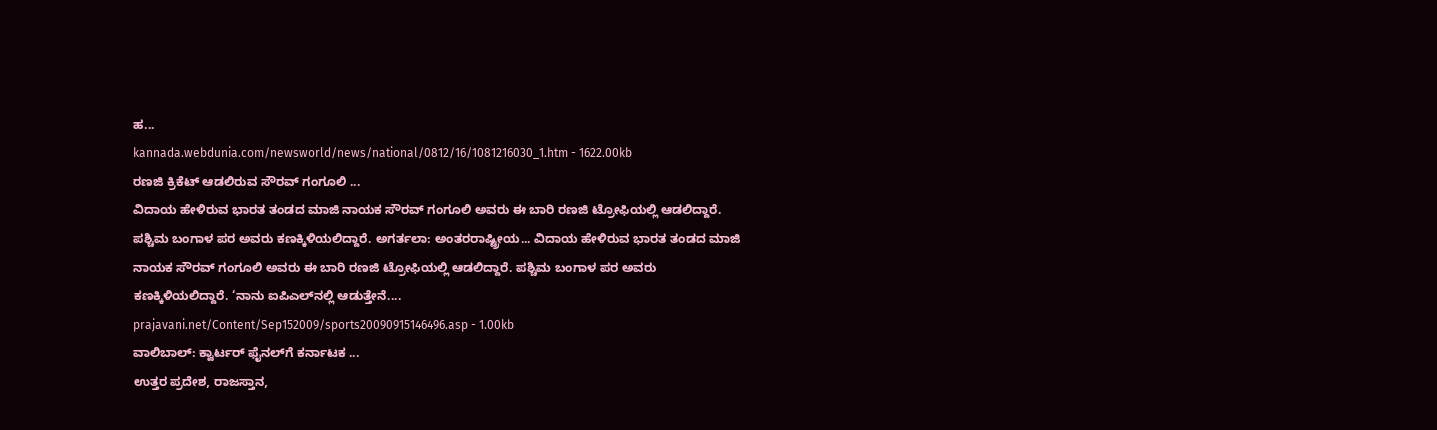ಹ...
kannada.webdunia.com/newsworld/news/national/0812/16/1081216030_1.htm - 1622.00kb
ರಣಜಿ ಕ್ರಿಕೆಟ್ ಆಡಲಿರುವ ಸೌರವ್ ಗಂಗೂಲಿ ...
ವಿದಾಯ ಹೇಳಿರುವ ಭಾರತ ತಂಡದ ಮಾಜಿ ನಾಯಕ ಸೌರವ್ ಗಂಗೂಲಿ ಅವರು ಈ ಬಾರಿ ರಣಜಿ ಟ್ರೋಫಿಯಲ್ಲಿ ಆಡಲಿದ್ದಾರೆ. ಪಶ್ಚಿಮ ಬಂಗಾಳ ಪರ ಅವರು ಕಣಕ್ಕಿಳಿಯಲಿದ್ದಾರೆ. ಅಗರ್ತಲಾ: ಅಂತರರಾಷ್ಟ್ರೀಯ... ವಿದಾಯ ಹೇಳಿರುವ ಭಾರತ ತಂಡದ ಮಾಜಿ ನಾಯಕ ಸೌರವ್ ಗಂಗೂಲಿ ಅವರು ಈ ಬಾರಿ ರಣಜಿ ಟ್ರೋಫಿಯಲ್ಲಿ ಆಡಲಿದ್ದಾರೆ. ಪಶ್ಚಿಮ ಬಂಗಾಳ ಪರ ಅವರು ಕಣಕ್ಕಿಳಿಯಲಿದ್ದಾರೆ. ‘ನಾನು ಐಪಿಎಲ್‌ನಲ್ಲಿ ಆಡುತ್ತೇನೆ....
prajavani.net/Content/Sep152009/sports20090915146496.asp - 1.00kb
ವಾಲಿಬಾಲ್: ಕ್ವಾರ್ಟರ್ ಫೈನಲ್‌ಗೆ ಕರ್ನಾಟಕ ...
ಉತ್ತರ ಪ್ರದೇಶ, ರಾಜಸ್ತಾನ,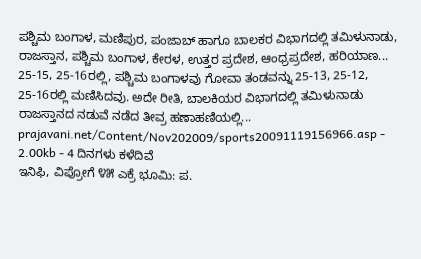ಪಶ್ಚಿಮ ಬಂಗಾಳ, ಮಣಿಪುರ, ಪಂಜಾಬ್ ಹಾಗೂ ಬಾಲಕರ ವಿಭಾಗದಲ್ಲಿ ತಮಿಳುನಾಡು, ರಾಜಸ್ತಾನ, ಪಶ್ಚಿಮ ಬಂಗಾಳ, ಕೇರಳ, ಉತ್ತರ ಪ್ರದೇಶ, ಆಂಧ್ರಪ್ರದೇಶ, ಹರಿಯಾಣ... 25-15, 25-16ರಲ್ಲಿ, ಪಶ್ಚಿಮ ಬಂಗಾಳವು ಗೋವಾ ತಂಡವನ್ನು 25-13, 25-12, 25-16ರಲ್ಲಿ ಮಣಿಸಿದವು. ಅದೇ ರೀತಿ, ಬಾಲಕಿಯರ ವಿಭಾಗದಲ್ಲಿ ತಮಿಳುನಾಡು ರಾಜಸ್ತಾನದ ನಡುವೆ ನಡೆದ ತೀವ್ರ ಹಣಾಹಣಿಯಲ್ಲಿ...
prajavani.net/Content/Nov202009/sports20091119156966.asp - 2.00kb - 4 ದಿನಗಳು ಕಳೆದಿವೆ
ಇನಿಫಿ, ವಿಪ್ರೋಗೆ ೪೫ ಎಕ್ರೆ ಭೂಮಿ: ಪ.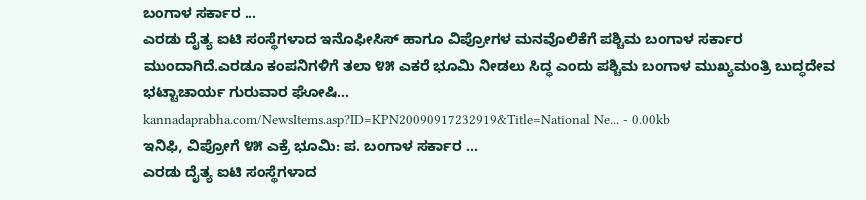ಬಂಗಾಳ ಸರ್ಕಾರ ...
ಎರಡು ದೈತ್ಯ ಐಟಿ ಸಂಸ್ಥೆಗಳಾದ ಇನೊಫೀಸಿಸ್‌ ಹಾಗೂ ವಿಪ್ರೋಗಳ ಮನವೊಲಿಕೆಗೆ ಪಶ್ಚಿಮ ಬಂಗಾಳ ಸರ್ಕಾರ ಮುಂದಾಗಿದೆ.ಎರಡೂ ಕಂಪನಿಗಳಿಗೆ ತಲಾ ೪೫ ಎಕರೆ ಭೂಮಿ ನೀಡಲು ಸಿದ್ಧ ಎಂದು ಪಶ್ಚಿಮ ಬಂಗಾಳ ಮುಖ್ಯಮಂತ್ರಿ ಬುದ್ಧದೇವ ಭಟ್ಟಾಚಾರ್ಯ ಗುರುವಾರ ಘೋಷಿ...
kannadaprabha.com/NewsItems.asp?ID=KPN20090917232919&Title=National Ne... - 0.00kb
ಇನಿಫಿ, ವಿಪ್ರೋಗೆ ೪೫ ಎಕ್ರೆ ಭೂಮಿ: ಪ. ಬಂಗಾಳ ಸರ್ಕಾರ ...
ಎರಡು ದೈತ್ಯ ಐಟಿ ಸಂಸ್ಥೆಗಳಾದ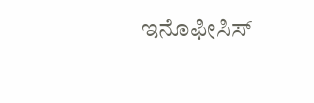ಇನೊಫೀಸಿಸ್‌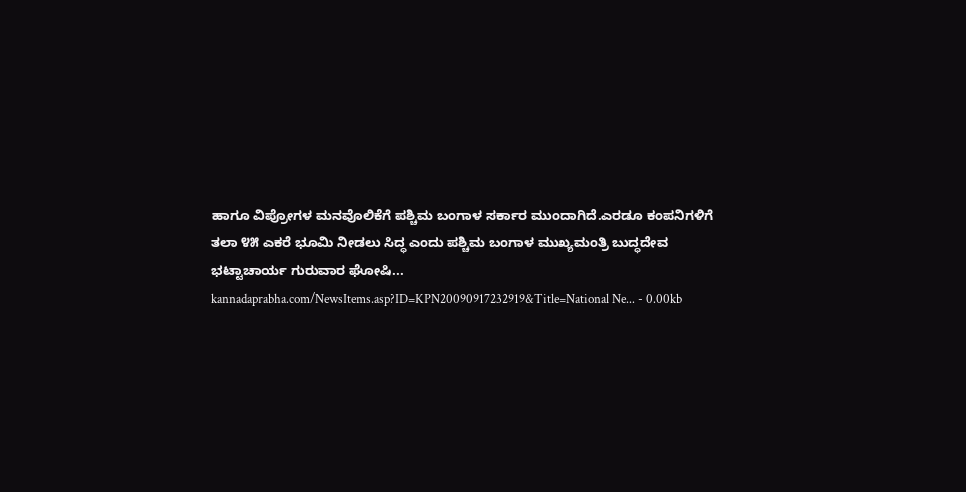ಹಾಗೂ ವಿಪ್ರೋಗಳ ಮನವೊಲಿಕೆಗೆ ಪಶ್ಚಿಮ ಬಂಗಾಳ ಸರ್ಕಾರ ಮುಂದಾಗಿದೆ.ಎರಡೂ ಕಂಪನಿಗಳಿಗೆ ತಲಾ ೪೫ ಎಕರೆ ಭೂಮಿ ನೀಡಲು ಸಿದ್ಧ ಎಂದು ಪಶ್ಚಿಮ ಬಂಗಾಳ ಮುಖ್ಯಮಂತ್ರಿ ಬುದ್ಧದೇವ ಭಟ್ಟಾಚಾರ್ಯ ಗುರುವಾರ ಘೋಷಿ...
kannadaprabha.com/NewsItems.asp?ID=KPN20090917232919&Title=National Ne... - 0.00kb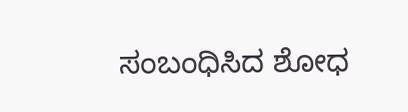ಸಂಬಂಧಿಸಿದ ಶೋಧ